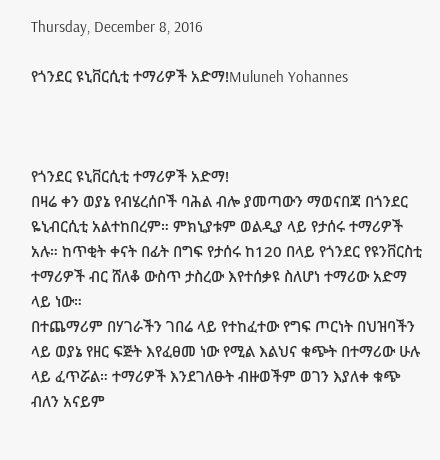Thursday, December 8, 2016

የጎንደር ዩኒቨርሲቲ ተማሪዎች አድማ!Muluneh Yohannes



የጎንደር ዩኒቨርሲቲ ተማሪዎች አድማ!
በዛሬ ቀን ወያኔ የብሄረሰቦች ባሕል ብሎ ያመጣውን ማወናበጃ በጎንደር ዬኒብርሲቲ አልተከበረም። ምክኒያቱም ወልዲያ ላይ የታሰሩ ተማሪዎች አሉ። ከጥቂት ቀናት በፊት በግፍ የታሰሩ ከ120 በላይ የጎንደር የዩንቨርስቲ ተማሪዎች ብር ሸለቆ ውስጥ ታስረው እየተሰቃዩ ስለሆነ ተማሪው አድማ ላይ ነው።
በተጨማሪም በሃገራችን ገበሬ ላይ የተከፈተው የግፍ ጦርነት በህዝባችን ላይ ወያኔ የዘር ፍጅት እየፈፀመ ነው የሚል እልህና ቁጭት በተማሪው ሁሉ ላይ ፈጥሯል። ተማሪዎች እንደገለፁት ብዙወችም ወገን እያለቀ ቁጭ ብለን አናይም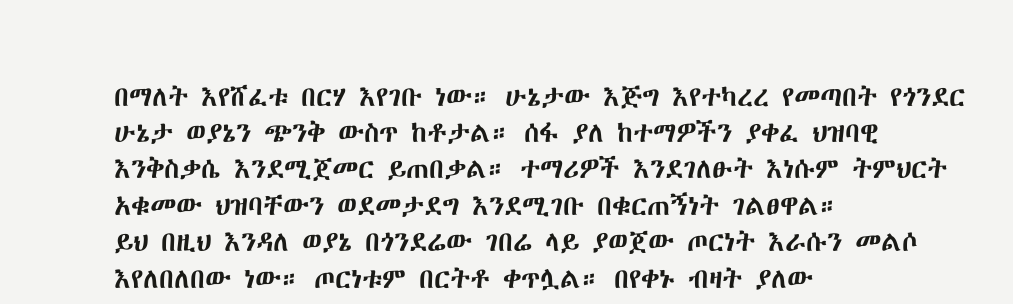በማለት እየሸፈቱ በርሃ እየገቡ ነው። ሁኔታው እጅግ እየተካረረ የመጣበት የጎንደር ሁኔታ ወያኔን ጭንቅ ውስጥ ከቶታል። ሰፋ ያለ ከተማዎችን ያቀፈ ህዝባዊ እንቅስቃሴ እንደሚጀመር ይጠበቃል። ተማሪዎች እንደገለፁት እነሱም ትምህርት አቁመው ህዝባቸውን ወደመታደግ እንደሚገቡ በቁርጠኝነት ገልፀዋል።
ይህ በዚህ እንዳለ ወያኔ በጎንደሬው ገበሬ ላይ ያወጀው ጦርነት እራሱን መልሶ እየለበለበው ነው። ጦርነቱም በርትቶ ቀጥሏል። በየቀኑ ብዛት ያለው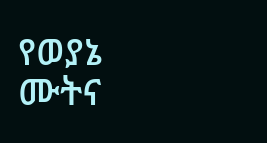የወያኔ ሙትና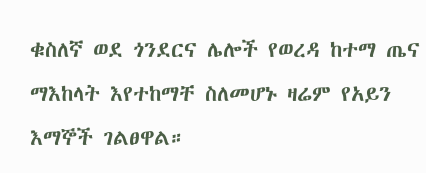ቁስለኛ ወደ ጎንደርና ሌሎች የወረዳ ከተማ ጤና ማእከላት እየተከማቸ ስለመሆኑ ዛሬም የአይን እማኞች ገልፀዋል።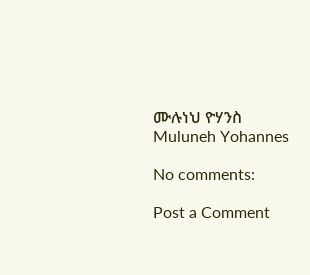ሙሉነህ ዮሃንስ
Muluneh Yohannes

No comments:

Post a Comment